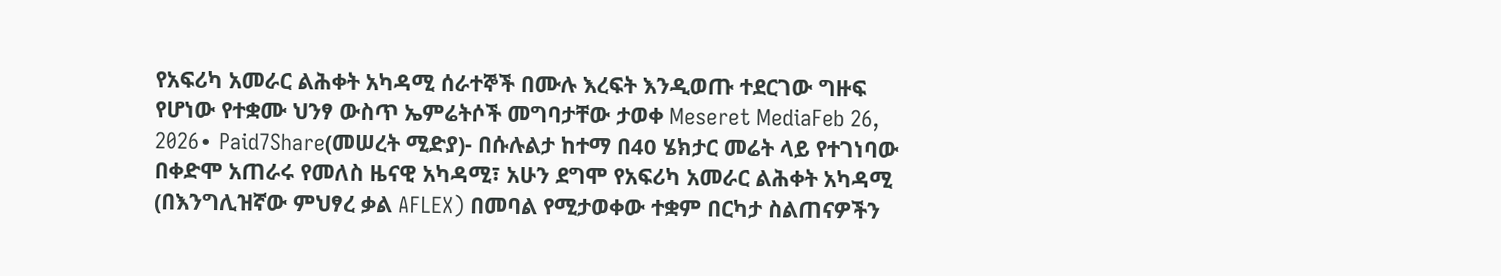የአፍሪካ አመራር ልሕቀት አካዳሚ ሰራተኞች በሙሉ እረፍት እንዲወጡ ተደርገው ግዙፍ የሆነው የተቋሙ ህንፃ ውስጥ ኤምሬትሶች መግባታቸው ታወቀ Meseret MediaFeb 26, 2026∙ Paid7Share(መሠረት ሚድያ)- በሱሉልታ ከተማ በ40 ሄክታር መሬት ላይ የተገነባው በቀድሞ አጠራሩ የመለስ ዜናዊ አካዳሚ፣ አሁን ደግሞ የአፍሪካ አመራር ልሕቀት አካዳሚ (በእንግሊዝኛው ምህፃረ ቃል AFLEX) በመባል የሚታወቀው ተቋም በርካታ ስልጠናዎችን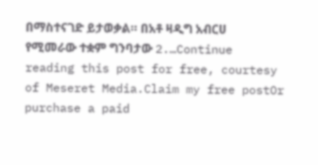በማስተናገድ ይታወቃል። በአቶ ዛዲግ አብርሀ የሚመራው ተቋም ግንባታው 2.…Continue reading this post for free, courtesy of Meseret Media.Claim my free postOr purchase a paid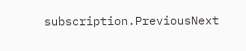subscription.PreviousNext